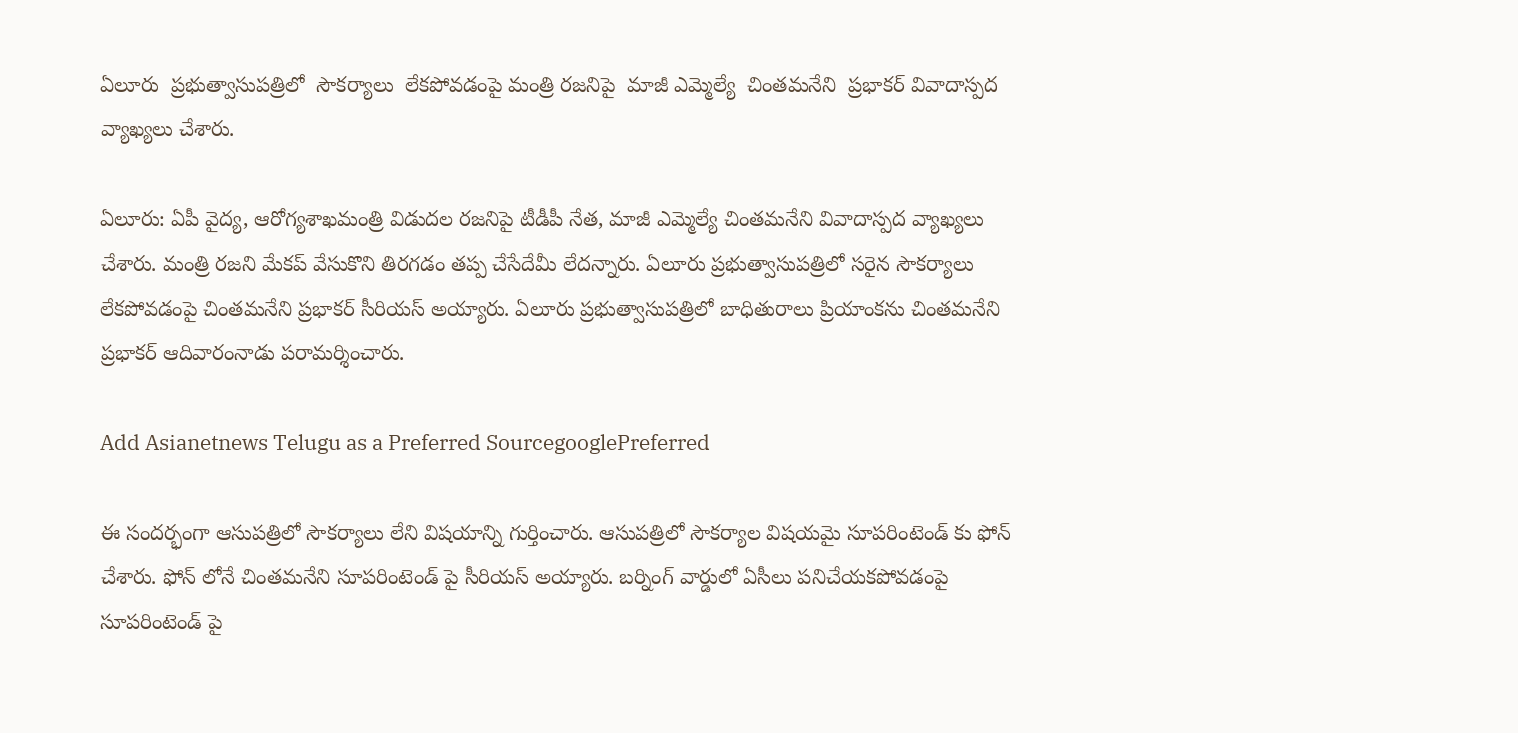ఏలూరు  ప్రభుత్వాసుపత్రిలో  సౌకర్యాలు  లేకపోవడంపై మంత్రి రజనిపై  మాజీ ఎమ్మెల్యే  చింతమనేని  ప్రభాకర్ వివాదాస్పద వ్యాఖ్యలు చేశారు.

ఏలూరు: ఏపీ వైద్య, ఆరోగ్యశాఖమంత్రి విడుదల రజనిపై టీడీపీ నేత, మాజీ ఎమ్మెల్యే చింతమనేని వివాదాస్పద వ్యాఖ్యలు చేశారు. మంత్రి రజని మేకప్ వేసుకొని తిరగడం తప్ప చేసేదేమీ లేదన్నారు. ఏలూరు ప్రభుత్వాసుపత్రిలో సరైన సౌకర్యాలు లేకపోవడంపై చింతమనేని ప్రభాకర్ సీరియస్ అయ్యారు. ఏలూరు ప్రభుత్వాసుపత్రిలో బాధితురాలు ప్రియాంకను చింతమనేని ప్రభాకర్ ఆదివారంనాడు పరామర్శించారు.

Add Asianetnews Telugu as a Preferred SourcegooglePreferred

ఈ సందర్భంగా ఆసుపత్రిలో సౌకర్యాలు లేని విషయాన్ని గుర్తించారు. ఆసుపత్రిలో సౌకర్యాల విషయమై సూపరింటెండ్ కు ఫోన్ చేశారు. ఫోన్ లోనే చింతమనేని సూపరింటెండ్ పై సీరియస్ అయ్యారు. బర్నింగ్ వార్డులో ఏసీలు పనిచేయకపోవడంపై సూపరింటెండ్ పై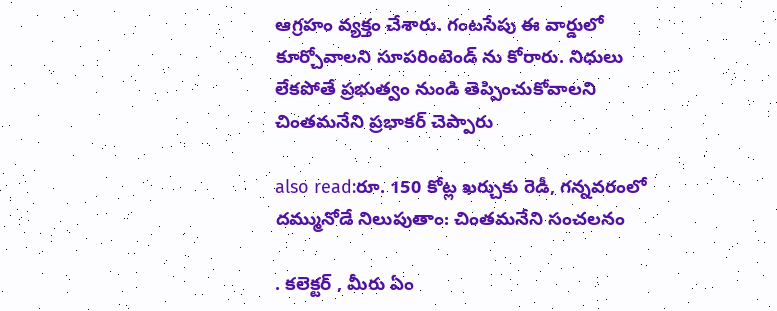ఆగ్రహం వ్యక్తం చేశారు. గంటసేపు ఈ వార్డులో కూర్చోవాలని సూపరింటెండ్ ను కోరారు. నిధులు లేకపోతే ప్రభుత్వం నుండి తెప్పించుకోవాలని చింతమనేని ప్రభాకర్ చెప్పారు

also read:రూ. 150 కోట్ల ఖర్చుకు రెడీ, గన్నవరంలో దమ్మునోడే నిలుపుతాం: చింతమనేని సంచలనం

. కలెక్టర్ , మీరు ఏం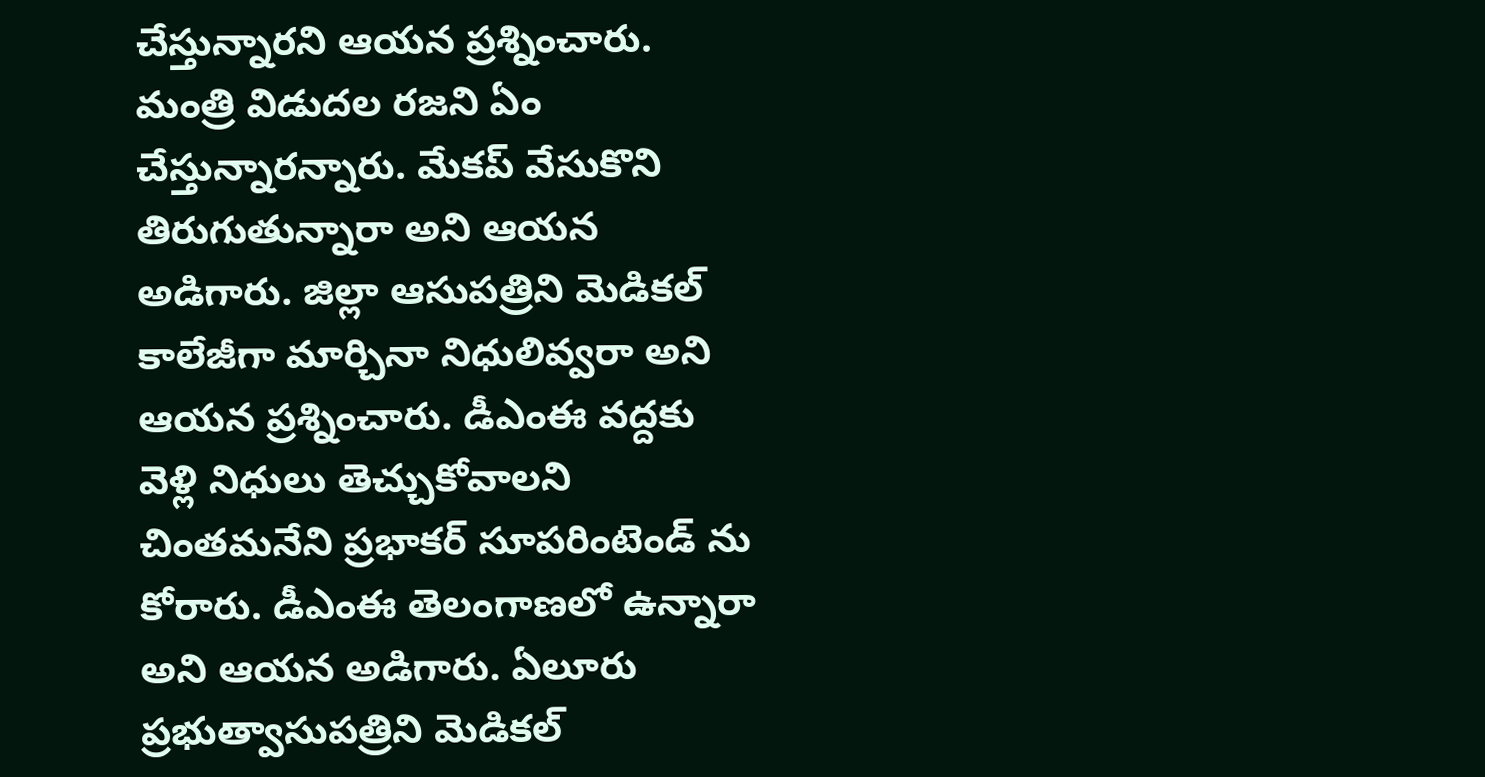చేస్తున్నారని ఆయన ప్రశ్నించారు. మంత్రి విడుదల రజని ఏం చేస్తున్నారన్నారు. మేకప్ వేసుకొని తిరుగుతున్నారా అని ఆయన అడిగారు. జిల్లా ఆసుపత్రిని మెడికల్ కాలేజీగా మార్చినా నిధులివ్వరా అని ఆయన ప్రశ్నించారు. డీఎంఈ వద్దకు వెళ్లి నిధులు తెచ్చుకోవాలని చింతమనేని ప్రభాకర్ సూపరింటెండ్ ను కోరారు. డీఎంఈ తెలంగాణలో ఉన్నారా అని ఆయన అడిగారు. ఏలూరు ప్రభుత్వాసుపత్రిని మెడికల్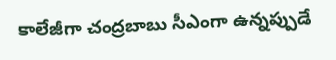కాలేజీగా చంద్రబాబు సీఎంగా ఉన్నప్పుడే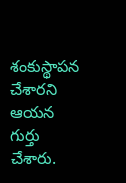శంకుస్థాపన చేశారని ఆయన గుర్తు చేశారు.